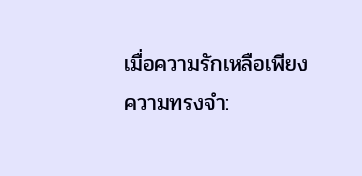เมื่อความรักเหลือเพียงความทรงจำ: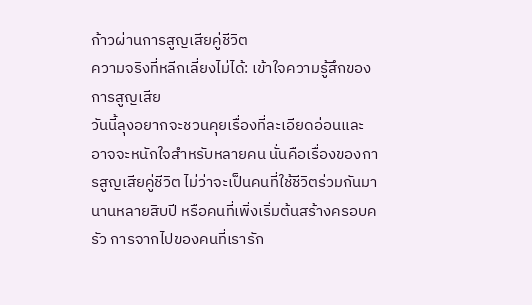ก้าวผ่านการสูญเสียคู่ชีวิต
ความจริงที่หลีกเลี่ยงไม่ได้: เข้าใจความรู้สึกของการสูญเสีย
วันนี้ลุงอยากจะชวนคุยเรื่องที่ละเอียดอ่อนและอาจจะหนักใจสำหรับหลายคน นั่นคือเรื่องของการสูญเสียคู่ชีวิต ไม่ว่าจะเป็นคนที่ใช้ชีวิตร่วมกันมานานหลายสิบปี หรือคนที่เพิ่งเริ่มต้นสร้างครอบครัว การจากไปของคนที่เรารัก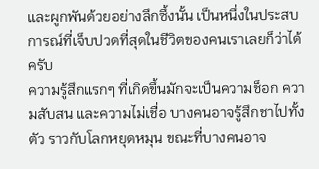และผูกพันด้วยอย่างลึกซึ้งนั้น เป็นหนึ่งในประสบการณ์ที่เจ็บปวดที่สุดในชีวิตของคนเราเลยก็ว่าได้ครับ
ความรู้สึกแรกๆ ที่เกิดขึ้นมักจะเป็นความช็อก ความสับสน และความไม่เชื่อ บางคนอาจรู้สึกชาไปทั้งตัว ราวกับโลกหยุดหมุน ขณะที่บางคนอาจ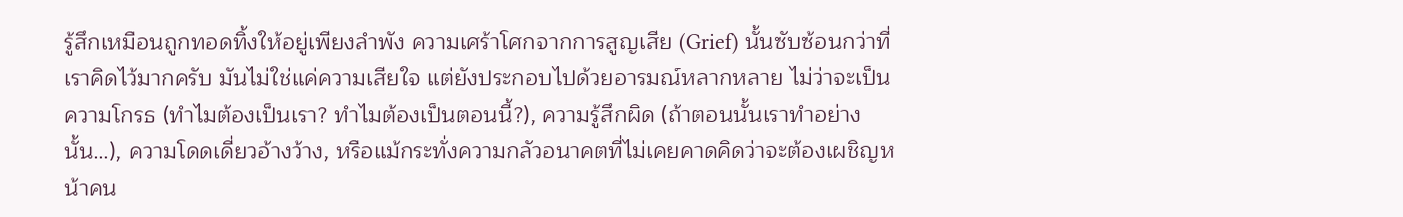รู้สึกเหมือนถูกทอดทิ้งให้อยู่เพียงลำพัง ความเศร้าโศกจากการสูญเสีย (Grief) นั้นซับซ้อนกว่าที่เราคิดไว้มากครับ มันไม่ใช่แค่ความเสียใจ แต่ยังประกอบไปด้วยอารมณ์หลากหลาย ไม่ว่าจะเป็นความโกรธ (ทำไมต้องเป็นเรา? ทำไมต้องเป็นตอนนี้?), ความรู้สึกผิด (ถ้าตอนนั้นเราทำอย่างนั้น…), ความโดดเดี่ยวอ้างว้าง, หรือแม้กระทั่งความกลัวอนาคตที่ไม่เคยคาดคิดว่าจะต้องเผชิญหน้าคน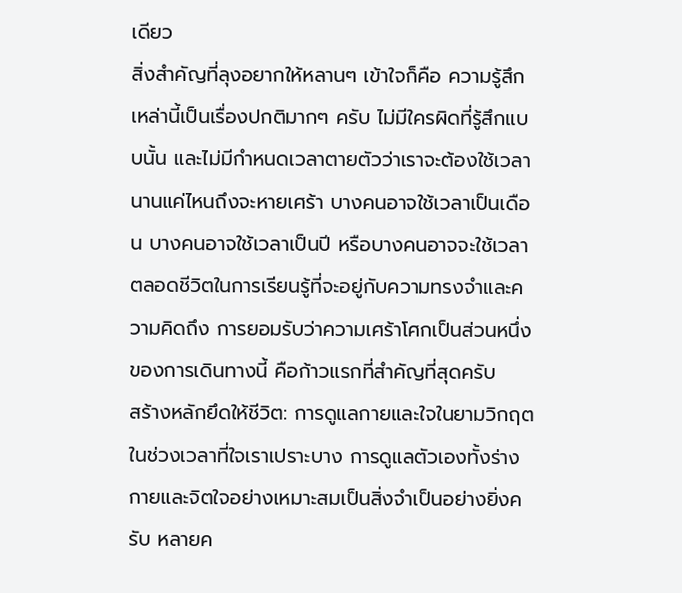เดียว
สิ่งสำคัญที่ลุงอยากให้หลานๆ เข้าใจก็คือ ความรู้สึกเหล่านี้เป็นเรื่องปกติมากๆ ครับ ไม่มีใครผิดที่รู้สึกแบบนั้น และไม่มีกำหนดเวลาตายตัวว่าเราจะต้องใช้เวลานานแค่ไหนถึงจะหายเศร้า บางคนอาจใช้เวลาเป็นเดือน บางคนอาจใช้เวลาเป็นปี หรือบางคนอาจจะใช้เวลาตลอดชีวิตในการเรียนรู้ที่จะอยู่กับความทรงจำและความคิดถึง การยอมรับว่าความเศร้าโศกเป็นส่วนหนึ่งของการเดินทางนี้ คือก้าวแรกที่สำคัญที่สุดครับ
สร้างหลักยึดให้ชีวิต: การดูแลกายและใจในยามวิกฤต
ในช่วงเวลาที่ใจเราเปราะบาง การดูแลตัวเองทั้งร่างกายและจิตใจอย่างเหมาะสมเป็นสิ่งจำเป็นอย่างยิ่งครับ หลายค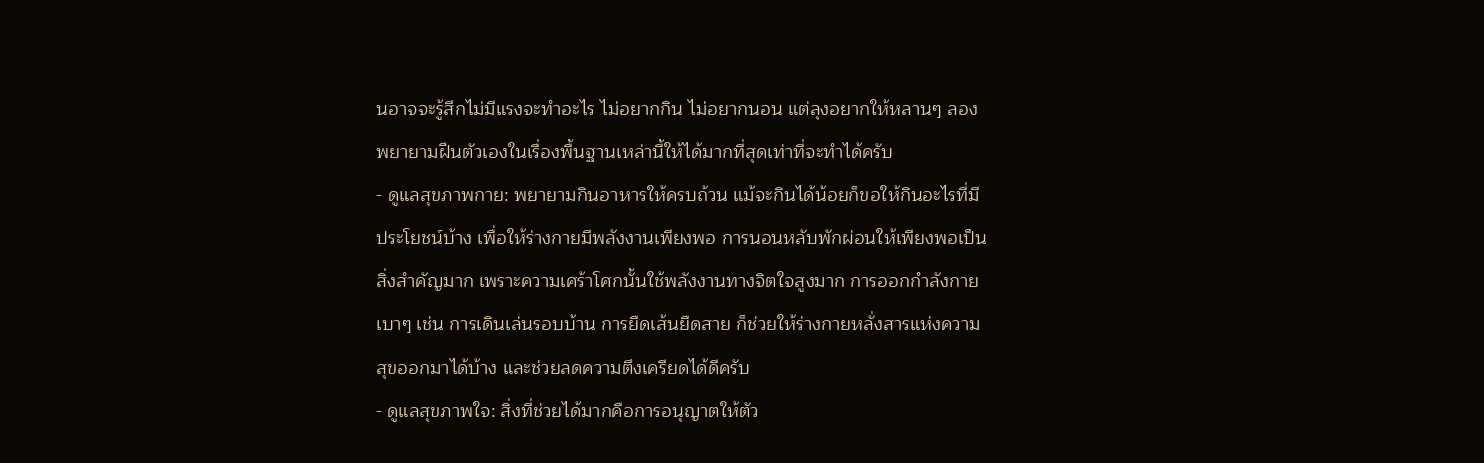นอาจจะรู้สึกไม่มีแรงจะทำอะไร ไม่อยากกิน ไม่อยากนอน แต่ลุงอยากให้หลานๆ ลองพยายามฝืนตัวเองในเรื่องพื้นฐานเหล่านี้ให้ได้มากที่สุดเท่าที่จะทำได้ครับ
- ดูแลสุขภาพกาย: พยายามกินอาหารให้ครบถ้วน แม้จะกินได้น้อยก็ขอให้กินอะไรที่มีประโยชน์บ้าง เพื่อให้ร่างกายมีพลังงานเพียงพอ การนอนหลับพักผ่อนให้เพียงพอเป็นสิ่งสำคัญมาก เพราะความเศร้าโศกนั้นใช้พลังงานทางจิตใจสูงมาก การออกกำลังกายเบาๆ เช่น การเดินเล่นรอบบ้าน การยืดเส้นยืดสาย ก็ช่วยให้ร่างกายหลั่งสารแห่งความสุขออกมาได้บ้าง และช่วยลดความตึงเครียดได้ดีครับ
- ดูแลสุขภาพใจ: สิ่งที่ช่วยได้มากคือการอนุญาตให้ตัว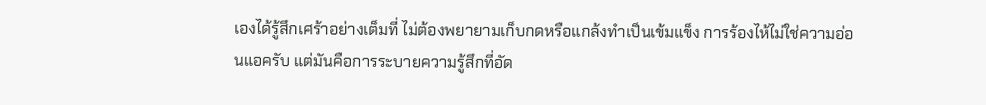เองได้รู้สึกเศร้าอย่างเต็มที่ ไม่ต้องพยายามเก็บกดหรือแกล้งทำเป็นเข้มแข็ง การร้องไห้ไม่ใช่ความอ่อนแอครับ แต่มันคือการระบายความรู้สึกที่อัด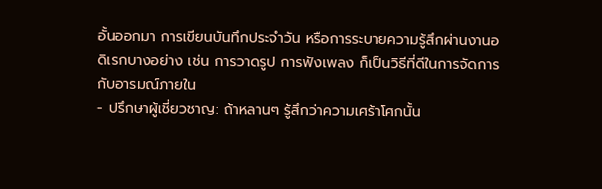อั้นออกมา การเขียนบันทึกประจำวัน หรือการระบายความรู้สึกผ่านงานอดิเรกบางอย่าง เช่น การวาดรูป การฟังเพลง ก็เป็นวิธีที่ดีในการจัดการกับอารมณ์ภายใน
- ปรึกษาผู้เชี่ยวชาญ: ถ้าหลานๆ รู้สึกว่าความเศร้าโศกนั้น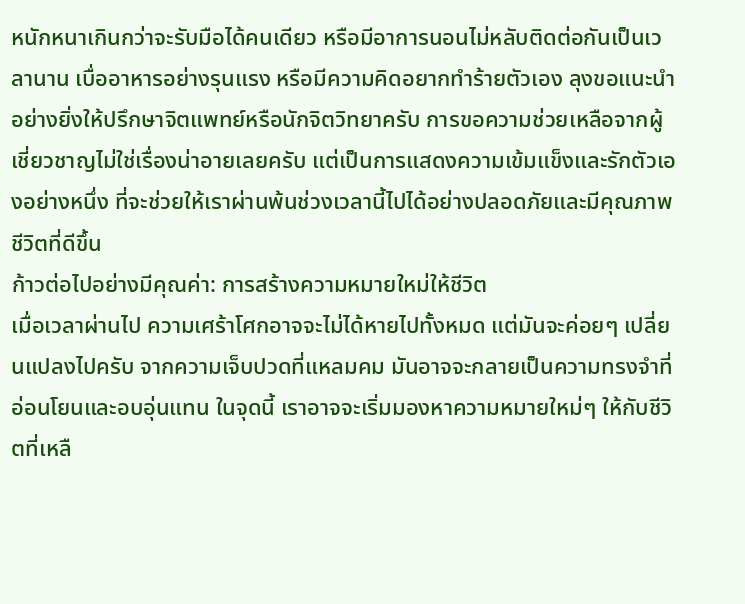หนักหนาเกินกว่าจะรับมือได้คนเดียว หรือมีอาการนอนไม่หลับติดต่อกันเป็นเวลานาน เบื่ออาหารอย่างรุนแรง หรือมีความคิดอยากทำร้ายตัวเอง ลุงขอแนะนำอย่างยิ่งให้ปรึกษาจิตแพทย์หรือนักจิตวิทยาครับ การขอความช่วยเหลือจากผู้เชี่ยวชาญไม่ใช่เรื่องน่าอายเลยครับ แต่เป็นการแสดงความเข้มแข็งและรักตัวเองอย่างหนึ่ง ที่จะช่วยให้เราผ่านพ้นช่วงเวลานี้ไปได้อย่างปลอดภัยและมีคุณภาพชีวิตที่ดีขึ้น
ก้าวต่อไปอย่างมีคุณค่า: การสร้างความหมายใหม่ให้ชีวิต
เมื่อเวลาผ่านไป ความเศร้าโศกอาจจะไม่ได้หายไปทั้งหมด แต่มันจะค่อยๆ เปลี่ยนแปลงไปครับ จากความเจ็บปวดที่แหลมคม มันอาจจะกลายเป็นความทรงจำที่อ่อนโยนและอบอุ่นแทน ในจุดนี้ เราอาจจะเริ่มมองหาความหมายใหม่ๆ ให้กับชีวิตที่เหลื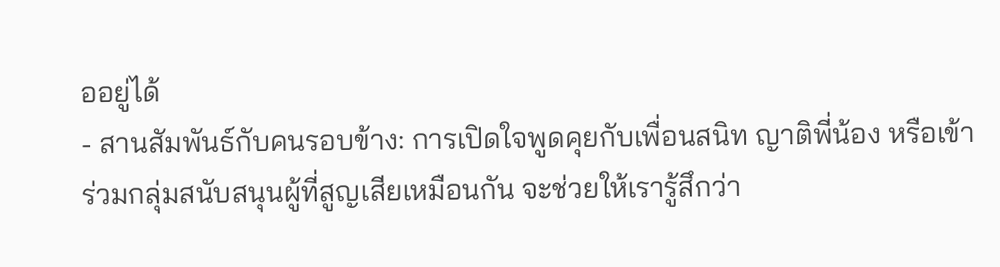ออยู่ได้
- สานสัมพันธ์กับคนรอบข้าง: การเปิดใจพูดคุยกับเพื่อนสนิท ญาติพี่น้อง หรือเข้าร่วมกลุ่มสนับสนุนผู้ที่สูญเสียเหมือนกัน จะช่วยให้เรารู้สึกว่า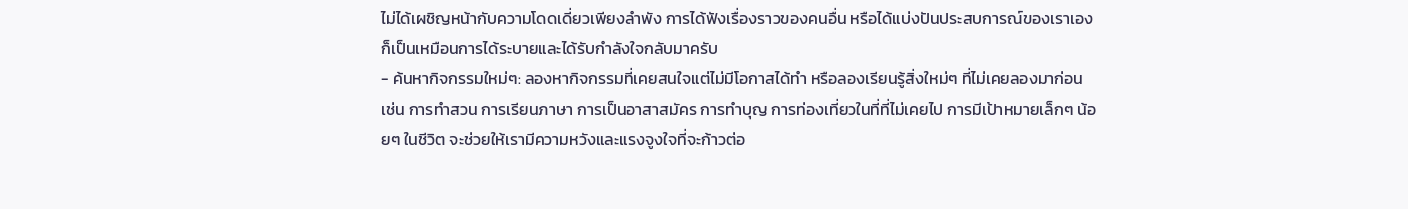ไม่ได้เผชิญหน้ากับความโดดเดี่ยวเพียงลำพัง การได้ฟังเรื่องราวของคนอื่น หรือได้แบ่งปันประสบการณ์ของเราเอง ก็เป็นเหมือนการได้ระบายและได้รับกำลังใจกลับมาครับ
- ค้นหากิจกรรมใหม่ๆ: ลองหากิจกรรมที่เคยสนใจแต่ไม่มีโอกาสได้ทำ หรือลองเรียนรู้สิ่งใหม่ๆ ที่ไม่เคยลองมาก่อน เช่น การทำสวน การเรียนภาษา การเป็นอาสาสมัคร การทำบุญ การท่องเที่ยวในที่ที่ไม่เคยไป การมีเป้าหมายเล็กๆ น้อยๆ ในชีวิต จะช่วยให้เรามีความหวังและแรงจูงใจที่จะก้าวต่อ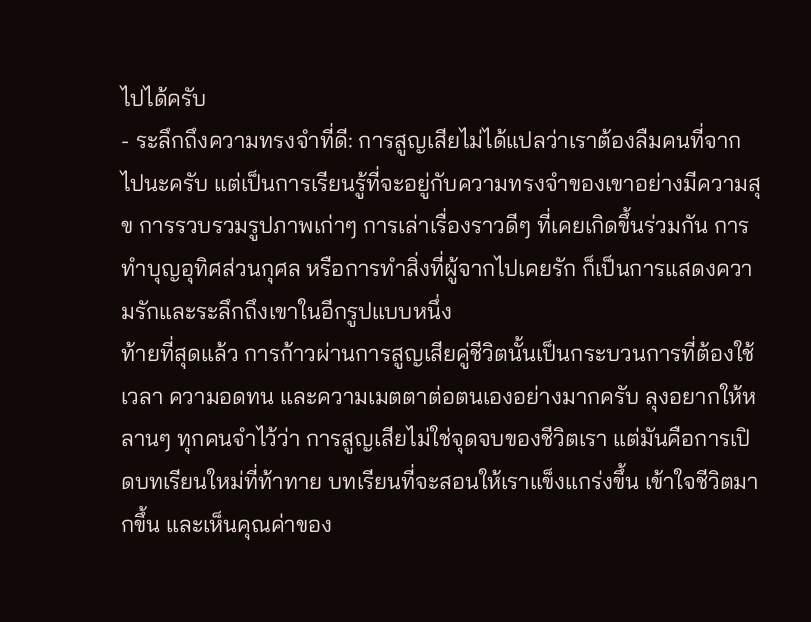ไปได้ครับ
- ระลึกถึงความทรงจำที่ดี: การสูญเสียไม่ได้แปลว่าเราต้องลืมคนที่จากไปนะครับ แต่เป็นการเรียนรู้ที่จะอยู่กับความทรงจำของเขาอย่างมีความสุข การรวบรวมรูปภาพเก่าๆ การเล่าเรื่องราวดีๆ ที่เคยเกิดขึ้นร่วมกัน การทำบุญอุทิศส่วนกุศล หรือการทำสิ่งที่ผู้จากไปเคยรัก ก็เป็นการแสดงความรักและระลึกถึงเขาในอีกรูปแบบหนึ่ง
ท้ายที่สุดแล้ว การก้าวผ่านการสูญเสียคู่ชีวิตนั้นเป็นกระบวนการที่ต้องใช้เวลา ความอดทน และความเมตตาต่อตนเองอย่างมากครับ ลุงอยากให้หลานๆ ทุกคนจำไว้ว่า การสูญเสียไม่ใช่จุดจบของชีวิตเรา แต่มันคือการเปิดบทเรียนใหม่ที่ท้าทาย บทเรียนที่จะสอนให้เราแข็งแกร่งขึ้น เข้าใจชีวิตมากขึ้น และเห็นคุณค่าของ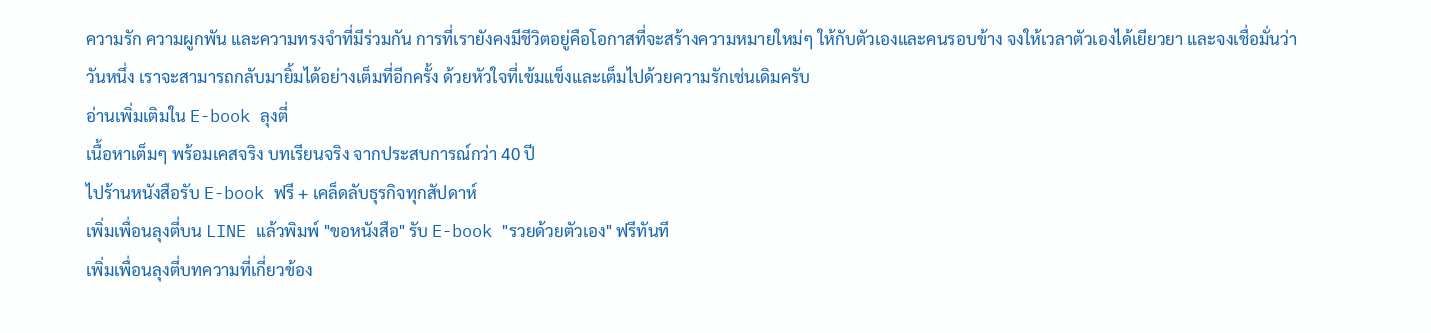ความรัก ความผูกพัน และความทรงจำที่มีร่วมกัน การที่เรายังคงมีชีวิตอยู่คือโอกาสที่จะสร้างความหมายใหม่ๆ ให้กับตัวเองและคนรอบข้าง จงให้เวลาตัวเองได้เยียวยา และจงเชื่อมั่นว่าวันหนึ่ง เราจะสามารถกลับมายิ้มได้อย่างเต็มที่อีกครั้ง ด้วยหัวใจที่เข้มแข็งและเต็มไปด้วยความรักเช่นเดิมครับ
อ่านเพิ่มเติมใน E-book ลุงตี่
เนื้อหาเต็มๆ พร้อมเคสจริง บทเรียนจริง จากประสบการณ์กว่า 40 ปี
ไปร้านหนังสือรับ E-book ฟรี + เคล็ดลับธุรกิจทุกสัปดาห์
เพิ่มเพื่อนลุงตี่บน LINE แล้วพิมพ์ "ขอหนังสือ" รับ E-book "รวยด้วยตัวเอง" ฟรีทันที
เพิ่มเพื่อนลุงตี่บทความที่เกี่ยวข้อง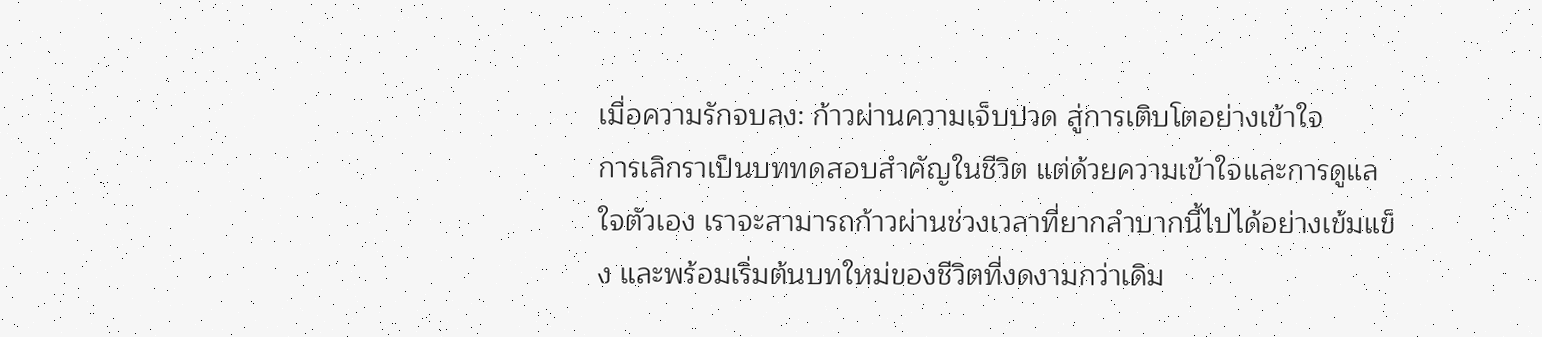เมื่อความรักจบลง: ก้าวผ่านความเจ็บปวด สู่การเติบโตอย่างเข้าใจ
การเลิกราเป็นบททดสอบสำคัญในชีวิต แต่ด้วยความเข้าใจและการดูแลใจตัวเอง เราจะสามารถก้าวผ่านช่วงเวลาที่ยากลำบากนี้ไปได้อย่างเข้มแข็ง และพร้อมเริ่มต้นบทใหม่ของชีวิตที่งดงามกว่าเดิม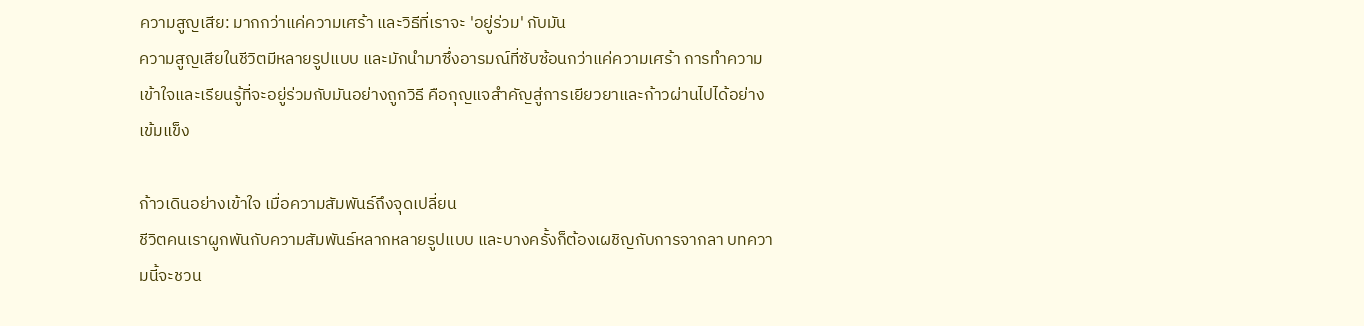ความสูญเสีย: มากกว่าแค่ความเศร้า และวิธีที่เราจะ 'อยู่ร่วม' กับมัน
ความสูญเสียในชีวิตมีหลายรูปแบบ และมักนำมาซึ่งอารมณ์ที่ซับซ้อนกว่าแค่ความเศร้า การทำความเข้าใจและเรียนรู้ที่จะอยู่ร่วมกับมันอย่างถูกวิธี คือกุญแจสำคัญสู่การเยียวยาและก้าวผ่านไปได้อย่างเข้มแข็ง

ก้าวเดินอย่างเข้าใจ เมื่อความสัมพันธ์ถึงจุดเปลี่ยน
ชีวิตคนเราผูกพันกับความสัมพันธ์หลากหลายรูปแบบ และบางครั้งก็ต้องเผชิญกับการจากลา บทความนี้จะชวน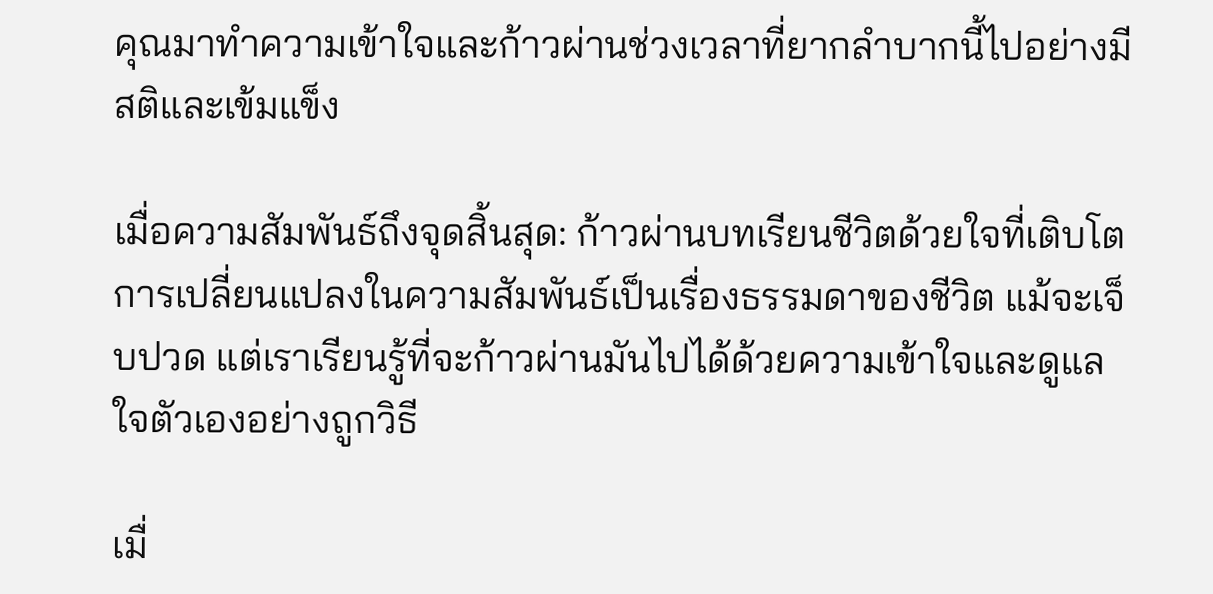คุณมาทำความเข้าใจและก้าวผ่านช่วงเวลาที่ยากลำบากนี้ไปอย่างมีสติและเข้มแข็ง

เมื่อความสัมพันธ์ถึงจุดสิ้นสุด: ก้าวผ่านบทเรียนชีวิตด้วยใจที่เติบโต
การเปลี่ยนแปลงในความสัมพันธ์เป็นเรื่องธรรมดาของชีวิต แม้จะเจ็บปวด แต่เราเรียนรู้ที่จะก้าวผ่านมันไปได้ด้วยความเข้าใจและดูแลใจตัวเองอย่างถูกวิธี

เมื่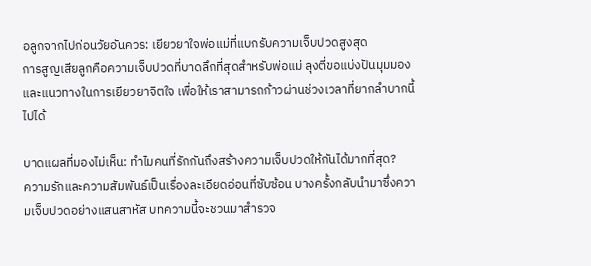อลูกจากไปก่อนวัยอันควร: เยียวยาใจพ่อแม่ที่แบกรับความเจ็บปวดสูงสุด
การสูญเสียลูกคือความเจ็บปวดที่บาดลึกที่สุดสำหรับพ่อแม่ ลุงตี่ขอแบ่งปันมุมมองและแนวทางในการเยียวยาจิตใจ เพื่อให้เราสามารถก้าวผ่านช่วงเวลาที่ยากลำบากนี้ไปได้

บาดแผลที่มองไม่เห็น: ทำไมคนที่รักกันถึงสร้างความเจ็บปวดให้กันได้มากที่สุด?
ความรักและความสัมพันธ์เป็นเรื่องละเอียดอ่อนที่ซับซ้อน บางครั้งกลับนำมาซึ่งความเจ็บปวดอย่างแสนสาหัส บทความนี้จะชวนมาสำรวจ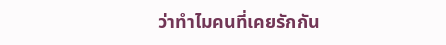ว่าทำไมคนที่เคยรักกัน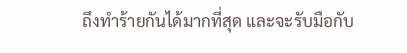ถึงทำร้ายกันได้มากที่สุด และจะรับมือกับ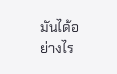มันได้อย่างไร